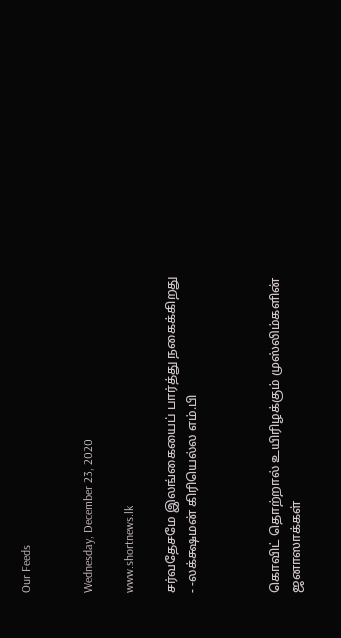Our Feeds


Wednesday, December 23, 2020

www.shortnews.lk

சர்வதேசமே இலங்கையைப் பார்த்து நகைக்கிறது - -லக்க்ஷமன் கிரியெல்ல எம்.பி



கொவிட் தொற்றால் உயிரிழக்கும் முஸ்லிம்களின் ஜனாஸாக்கள்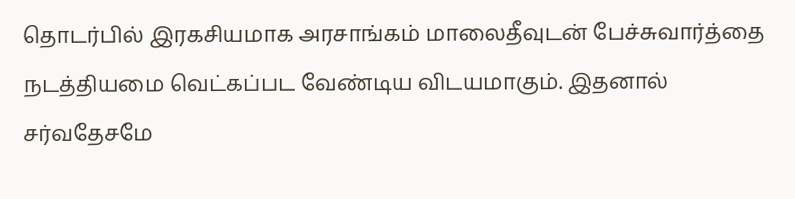தொடர்பில் இரகசியமாக அரசாங்கம் மாலைதீவுடன் பேச்சுவார்த்தை நடத்தியமை வெட்கப்பட வேண்டிய விடயமாகும். இதனால் சர்வதேசமே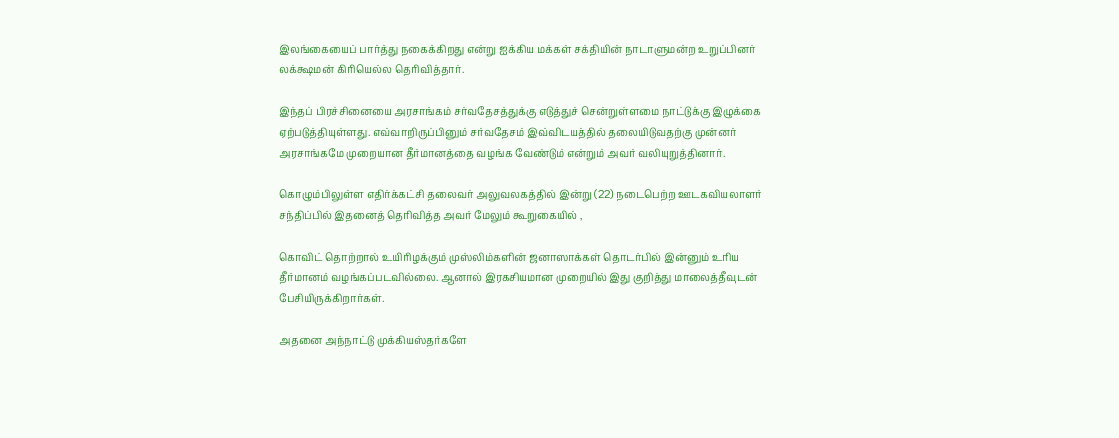இலங்கையைப் பார்த்து நகைக்கிறது என்று ஐக்கிய மக்கள் சக்தியின் நாடாளுமன்ற உறுப்பினர் லக்க்ஷமன் கிரியெல்ல தெரிவித்தார்.

இந்தப் பிரச்சினையை அரசாங்கம் சர்வதேசத்துக்கு எடுத்துச் சென்றுள்ளமை நாட்டுக்கு இழுக்கை ஏற்படுத்தியுள்ளது. எவ்வாறிருப்பினும் சர்வதேசம் இவ்விடயத்தில் தலையிடுவதற்கு முன்னர் அரசாங்கமே முறையான தீர்மானத்தை வழங்க வேண்டும் என்றும் அவர் வலியுறுத்தினார்.

கொழும்பிலுள்ள எதிர்க்கட்சி தலைவர் அலுவலகத்தில் இன்று (22) நடைபெற்ற ஊடகவியலாளர் சந்திப்பில் இதனைத் தெரிவித்த அவர் மேலும் கூறுகையில் ,

கொவிட் தொற்றால் உயிரிழக்கும் முஸ்லிம்களின் ஜனாஸாக்கள் தொடர்பில் இன்னும் உரிய தீர்மானம் வழங்கப்படவில்லை. ஆனால் இரகசியமான முறையில் இது குறித்து மாலைத்தீவுடன் பேசியிருக்கிறார்கள்.

அதனை அந்நாட்டு முக்கியஸ்தர்களே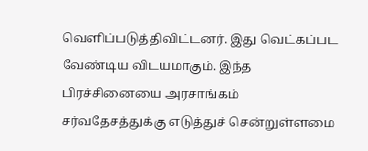வெளிப்படுத்திவிட்டனர். இது வெட்கப்பட வேண்டிய விடயமாகும். இந்த பிரச்சினையை அரசாங்கம் சர்வதேசத்துக்கு எடுத்துச் சென்றுள்ளமை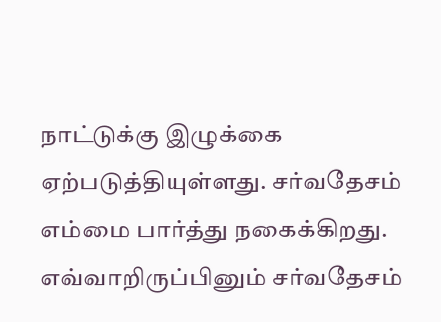நாட்டுக்கு இழுக்கை ஏற்படுத்தியுள்ளது. சர்வதேசம் எம்மை பார்த்து நகைக்கிறது. எவ்வாறிருப்பினும் சர்வதேசம்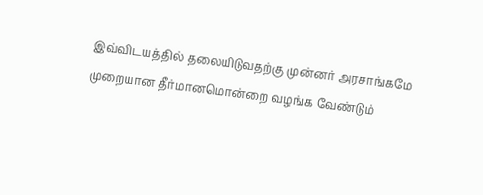இவ்விடயத்தில் தலையிடுவதற்கு முன்னர் அரசாங்கமே முறையான தீர்மானமொன்றை வழங்க வேண்டும்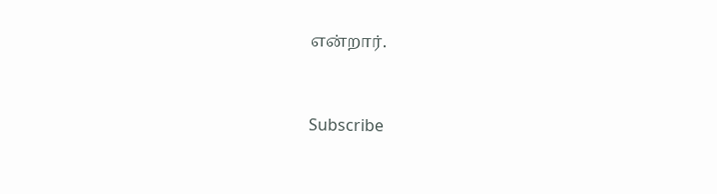என்றார்.



Subscribe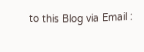to this Blog via Email :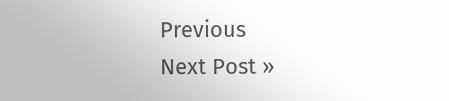Previous
Next Post »